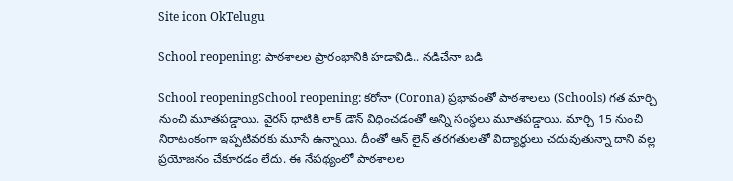Site icon OkTelugu

School reopening: పాఠశాలల ప్రారంభానికి హడావిడి.. నడిచేనా బడి

School reopeningSchool reopening: కరోనా (Corona) ప్రభావంతో పాఠశాలలు (Schools) గత మార్చి నుంచి మూతపడ్డాయి. వైరస్ ధాటికి లాక్ డౌన్ విధించడంతో అన్ని సంస్థలు మూతపడ్డాయి. మార్చి 15 నుంచి నిరాటంకంగా ఇప్పటివరకు మూసే ఉన్నాయి. దీంతో ఆన్ లైన్ తరగతులతో విద్యార్థులు చదువుతున్నా దాని వల్ల ప్రయోజనం చేకూరడం లేదు. ఈ నేపథ్యంలో పాఠశాలల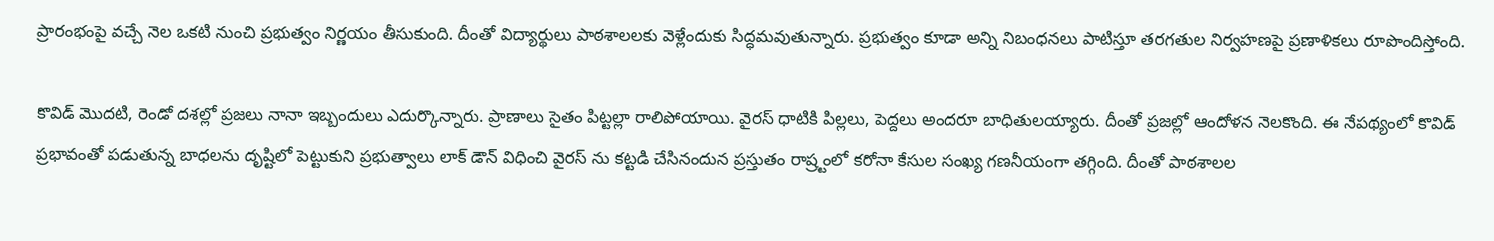ప్రారంభంపై వచ్చే నెల ఒకటి నుంచి ప్రభుత్వం నిర్ణయం తీసుకుంది. దీంతో విద్యార్థులు పాఠశాలలకు వెళ్లేందుకు సిద్ధమవుతున్నారు. ప్రభుత్వం కూడా అన్ని నిబంధనలు పాటిస్తూ తరగతుల నిర్వహణపై ప్రణాళికలు రూపొందిస్తోంది.

కొవిడ్ మొదటి, రెండో దశల్లో ప్రజలు నానా ఇబ్బందులు ఎదుర్కొన్నారు. ప్రాణాలు సైతం పిట్టల్లా రాలిపోయాయి. వైరస్ ధాటికి పిల్లలు, పెద్దలు అందరూ బాధితులయ్యారు. దీంతో ప్రజల్లో ఆందోళన నెలకొంది. ఈ నేపథ్యంలో కొవిడ్ ప్రభావంతో పడుతున్న బాధలను దృష్టిలో పెట్టుకుని ప్రభుత్వాలు లాక్ డౌన్ విధించి వైరస్ ను కట్టడి చేసినందున ప్రస్తుతం రాష్ర్టంలో కరోనా కేసుల సంఖ్య గణనీయంగా తగ్గింది. దీంతో పాఠశాలల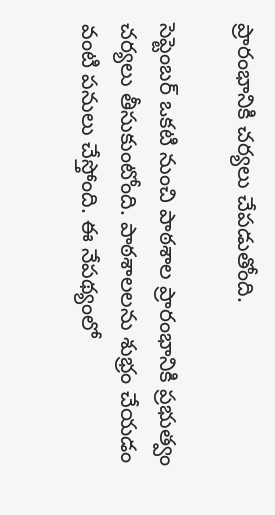ప్రారంభానికి చర్యలు చేపడుతోంది.

సెప్టెంబర్ ఒకటి నుంచి పాఠశాల ప్రారంభానికి ప్రభుత్వం చర్యలు తీసుకుంటోంది. పాఠశాలలను శుభ్రం చేయడం వంటి పనులు చేస్తోంది. ఈ నేపథ్యంలో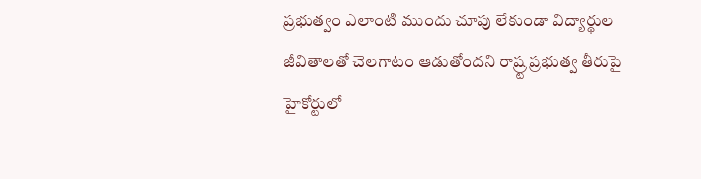ప్రభుత్వం ఎలాంటి ముందు చూపు లేకుండా విద్యార్థుల జీవితాలతో చెలగాటం ఆడుతోందని రాష్ర్ట ప్రభుత్వ తీరుపై హైకోర్టులో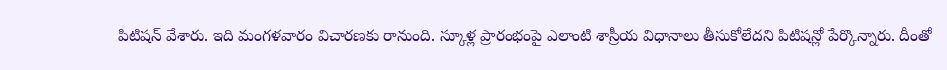పిటిషన్ వేశారు. ఇది మంగళవారం విచారణకు రానుంది. స్కూళ్ల ప్రారంభంపై ఎలాంటి శాస్రీయ విధానాలు తీసుకోలేదని పిటిషన్లో పేర్కొన్నారు. దీంతో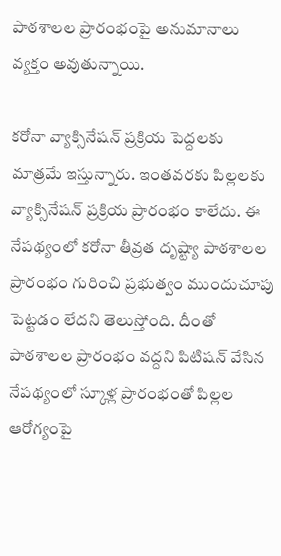పాఠశాలల ప్రారంభంపై అనుమానాలు వ్యక్తం అవుతున్నాయి.

కరోనా వ్యాక్సినేషన్ ప్రక్రియ పెద్దలకు మాత్రమే ఇస్తున్నారు. ఇంతవరకు పిల్లలకు వ్యాక్సినేషన్ ప్రక్రియ ప్రారంభం కాలేదు. ఈ నేపథ్యంలో కరోనా తీవ్రత దృష్ట్యా పాఠశాలల ప్రారంభం గురించి ప్రభుత్వం ముందుచూపు పెట్టడం లేదని తెలుస్తోంది. దీంతో పాఠశాలల ప్రారంభం వద్దని పిటిషన్ వేసిన నేపథ్యంలో స్కూళ్ల ప్రారంభంతో పిల్లల ఆరోగ్యంపై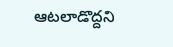ఆటలాడొద్దని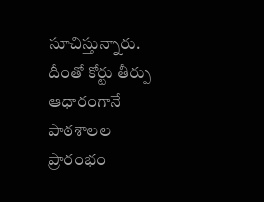సూచిస్తున్నారు. దీంతో కోర్టు తీర్పు ఆధారంగానే పాఠశాలల ప్రారంభం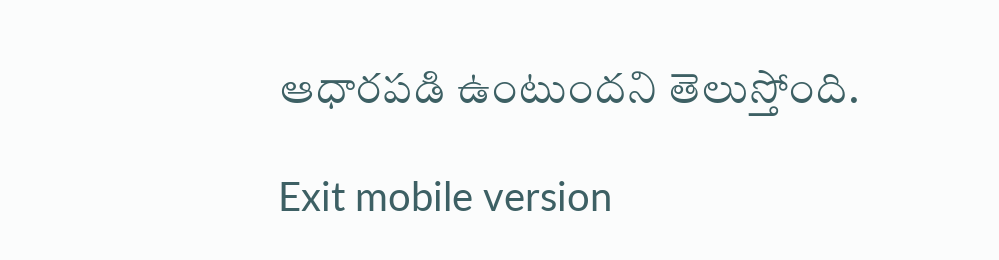ఆధారపడి ఉంటుందని తెలుస్తోంది.

Exit mobile version